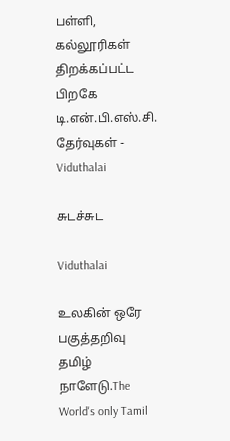பள்ளி, கல்லூரிகள் திறக்கப்பட்ட பிறகே டி.என்.பி.எஸ்.சி. தேர்வுகள் - Viduthalai

சுடச்சுட

Viduthalai

உலகின் ஒரே பகுத்தறிவு தமிழ் நாளேடு.The World's only Tamil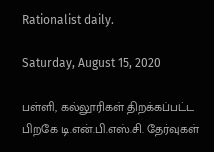Rationalist daily.

Saturday, August 15, 2020

பள்ளி, கல்லூரிகள் திறக்கப்பட்ட பிறகே டி.என்.பி.எஸ்.சி. தேர்வுகள்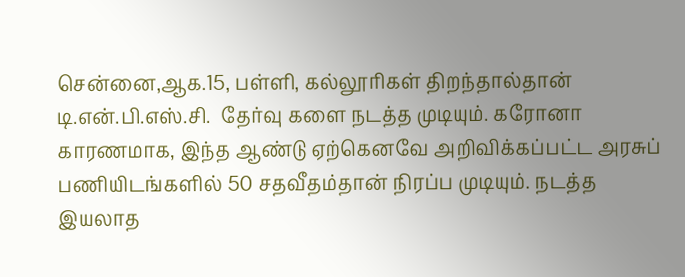சென்னை,ஆக.15, பள்ளி, கல்லூரிகள் திறந்தால்தான் டி.என்.பி.எஸ்.சி.  தேர்வு களை நடத்த முடியும். கரோனா காரணமாக, இந்த ஆண்டு ஏற்கெனவே அறிவிக்கப்பட்ட அரசுப் பணியிடங்களில் 50 சதவீதம்தான் நிரப்ப முடியும். நடத்த இயலாத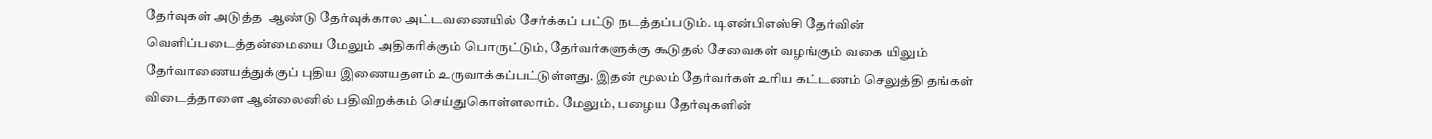தேர்வுகள் அடுத்த  ஆண்டு தேர்வுக்கால அட்டவணையில் சேர்க்கப் பட்டு நடத்தப்படும். டிஎன்பிஎஸ்சி தேர்வின் வெளிப்படைத்தன்மையை மேலும் அதிகரிக்கும் பொருட்டும், தேர்வர்களுக்கு கூடுதல் சேவைகள் வழங்கும் வகை யிலும் தேர்வாணையத்துக்குப் புதிய இணையதளம் உருவாக்கப்பட்டுள்ளது. இதன் மூலம் தேர்வர்கள் உரிய கட்டணம் செலுத்தி தங்கள் விடைத்தாளை ஆன்லைனில் பதிவிறக்கம் செய்துகொள்ளலாம். மேலும், பழைய தேர்வுகளின்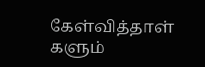கேள்வித்தாள் களும்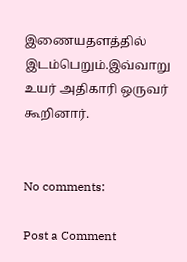இணையதளத்தில் இடம்பெறும்.இவ்வாறு உயர் அதிகாரி ஒருவர் கூறினார்.


No comments:

Post a Comment